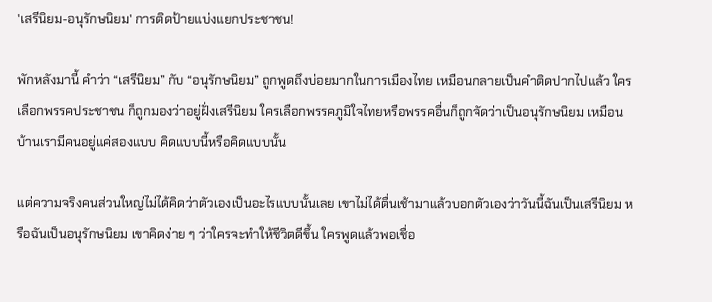'เสรีนิยม-อนุรักษนิยม' การติดป้ายแบ่งแยกประชาชน!

พักหลังมานี้ คำว่า “เสรีนิยม” กับ “อนุรักษนิยม” ถูกพูดถึงบ่อยมากในการเมืองไทย เหมือนกลายเป็นคำติดปากไปแล้ว ใครเลือกพรรคประชาชน ก็ถูกมองว่าอยู่ฝั่งเสรีนิยม ใครเลือกพรรคภูมิใจไทยหรือพรรคอื่นก็ถูกจัดว่าเป็นอนุรักษนิยม เหมือนบ้านเรามีคนอยู่แค่สองแบบ คิดแบบนี้หรือคิดแบบนั้น

แต่ความจริงคนส่วนใหญ่ไม่ได้คิดว่าตัวเองเป็นอะไรแบบนั้นเลย เขาไม่ได้ตื่นเช้ามาแล้วบอกตัวเองว่าวันนี้ฉันเป็นเสรีนิยม หรือฉันเป็นอนุรักษนิยม เขาคิดง่าย ๆ ว่าใครจะทำให้ชีวิตดีขึ้น ใครพูดแล้วพอเชื่อ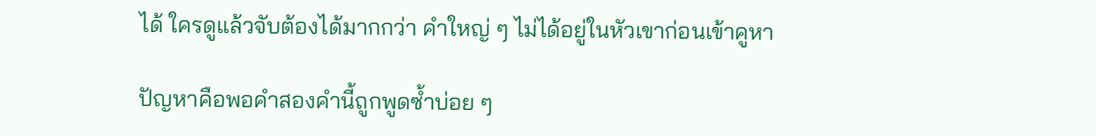ได้ ใครดูแล้วจับต้องได้มากกว่า คำใหญ่ ๆ ไม่ได้อยู่ในหัวเขาก่อนเข้าคูหา

ปัญหาคือพอคำสองคำนี้ถูกพูดซ้ำบ่อย ๆ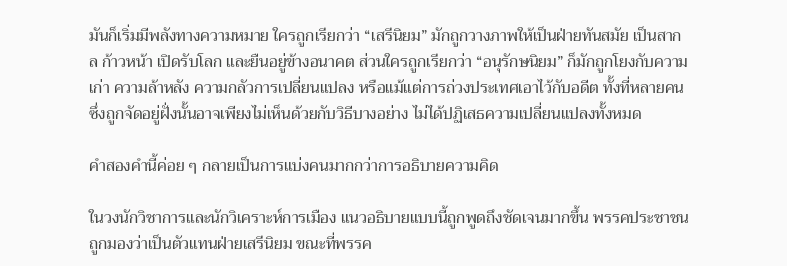มันก็เริ่มมีพลังทางความหมาย ใครถูกเรียกว่า “เสรีนิยม” มักถูกวางภาพให้เป็นฝ่ายทันสมัย เป็นสากล ก้าวหน้า เปิดรับโลก และยืนอยู่ข้างอนาคต ส่วนใครถูกเรียกว่า “อนุรักษนิยม” ก็มักถูกโยงกับความเก่า ความล้าหลัง ความกลัวการเปลี่ยนแปลง หรือแม้แต่การถ่วงประเทศเอาไว้กับอดีต ทั้งที่หลายคนซึ่งถูกจัดอยู่ฝั่งนั้นอาจเพียงไม่เห็นด้วยกับวิธีบางอย่าง ไม่ได้ปฏิเสธความเปลี่ยนแปลงทั้งหมด

คำสองคำนี้ค่อย ๆ กลายเป็นการแบ่งคนมากกว่าการอธิบายความคิด

ในวงนักวิชาการและนักวิเคราะห์การเมือง แนวอธิบายแบบนี้ถูกพูดถึงชัดเจนมากขึ้น พรรคประชาชนถูกมองว่าเป็นตัวแทนฝ่ายเสรีนิยม ขณะที่พรรค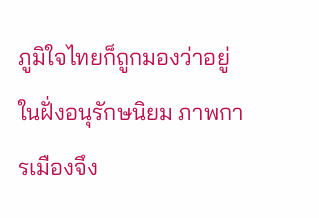ภูมิใจไทยก็ถูกมองว่าอยู่ในฝั่งอนุรักษนิยม ภาพการเมืองจึง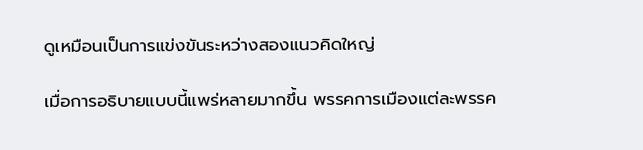ดูเหมือนเป็นการแข่งขันระหว่างสองแนวคิดใหญ่

เมื่อการอธิบายแบบนี้แพร่หลายมากขึ้น พรรคการเมืองแต่ละพรรค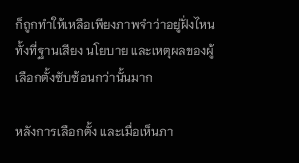ก็ถูกทำให้เหลือเพียงภาพจำว่าอยู่ฝั่งไหน ทั้งที่ฐานเสียง นโยบาย และเหตุผลของผู้เลือกตั้งซับซ้อนกว่านั้นมาก

หลังการเลือกตั้ง และเมื่อเห็นภา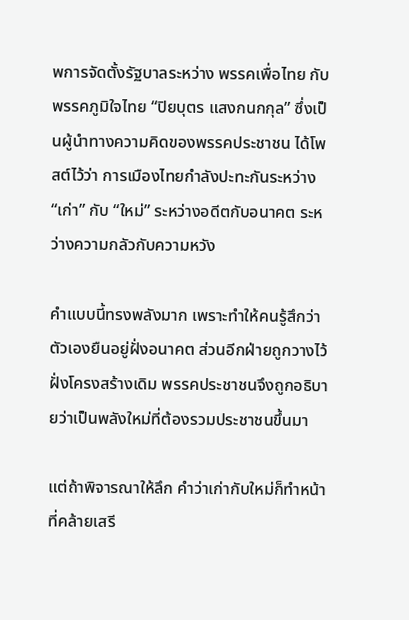พการจัดตั้งรัฐบาลระหว่าง พรรคเพื่อไทย กับ พรรคภูมิใจไทย “ปิยบุตร แสงกนกกุล” ซึ่งเป็นผู้นำทางความคิดของพรรคประชาชน ได้โพสต์ไว้ว่า การเมืองไทยกำลังปะทะกันระหว่าง “เก่า” กับ “ใหม่” ระหว่างอดีตกับอนาคต ระหว่างความกลัวกับความหวัง

คำแบบนี้ทรงพลังมาก เพราะทำให้คนรู้สึกว่าตัวเองยืนอยู่ฝั่งอนาคต ส่วนอีกฝ่ายถูกวางไว้ฝั่งโครงสร้างเดิม พรรคประชาชนจึงถูกอธิบายว่าเป็นพลังใหม่ที่ต้องรวมประชาชนขึ้นมา

แต่ถ้าพิจารณาให้ลึก คำว่าเก่ากับใหม่ก็ทำหน้าที่คล้ายเสรี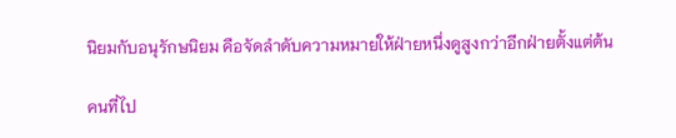นิยมกับอนุรักษนิยม คือจัดลำดับความหมายให้ฝ่ายหนึ่งดูสูงกว่าอีกฝ่ายตั้งแต่ต้น

คนที่ไป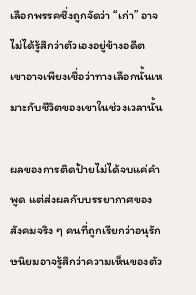เลือกพรรคซึ่งถูกจัดว่า “เก่า” อาจไม่ได้รู้สึกว่าตัวเองอยู่ข้างอดีต เขาอาจเพียงเชื่อว่าทางเลือกนั้นเหมาะกับชีวิตของเขาในช่วงเวลานั้น

ผลของการติดป้ายไม่ได้จบแค่คำพูด แต่ส่งผลกับบรรยากาศของสังคมจริง ๆ คนที่ถูกเรียกว่าอนุรักษนิยมอาจรู้สึกว่าความเห็นของตัว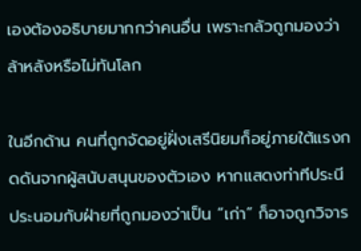เองต้องอธิบายมากกว่าคนอื่น เพราะกลัวถูกมองว่าล้าหลังหรือไม่ทันโลก

ในอีกด้าน คนที่ถูกจัดอยู่ฝั่งเสรีนิยมก็อยู่ภายใต้แรงกดดันจากผู้สนับสนุนของตัวเอง หากแสดงท่าทีประนีประนอมกับฝ่ายที่ถูกมองว่าเป็น “เก่า” ก็อาจถูกวิจาร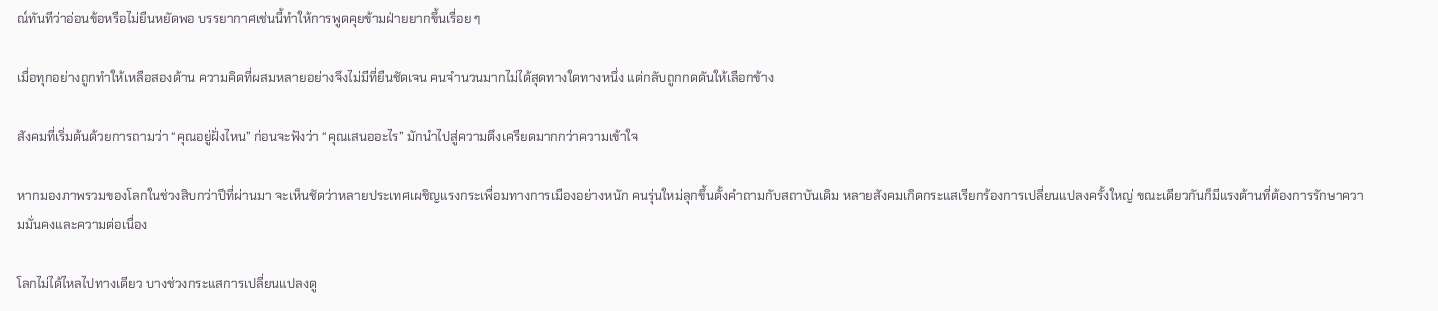ณ์ทันทีว่าอ่อนข้อหรือไม่ยืนหยัดพอ บรรยากาศเช่นนี้ทำให้การพูดคุยข้ามฝ่ายยากขึ้นเรื่อย ๆ

เมื่อทุกอย่างถูกทำให้เหลือสองด้าน ความคิดที่ผสมหลายอย่างจึงไม่มีที่ยืนชัดเจน คนจำนวนมากไม่ได้สุดทางใดทางหนึ่ง แต่กลับถูกกดดันให้เลือกข้าง

สังคมที่เริ่มต้นด้วยการถามว่า “คุณอยู่ฝั่งไหน” ก่อนจะฟังว่า “คุณเสนออะไร” มักนำไปสู่ความตึงเครียดมากกว่าความเข้าใจ

หากมองภาพรวมของโลกในช่วงสิบกว่าปีที่ผ่านมา จะเห็นชัดว่าหลายประเทศเผชิญแรงกระเพื่อมทางการเมืองอย่างหนัก คนรุ่นใหม่ลุกขึ้นตั้งคำถามกับสถาบันเดิม หลายสังคมเกิดกระแสเรียกร้องการเปลี่ยนแปลงครั้งใหญ่ ขณะเดียวกันก็มีแรงต้านที่ต้องการรักษาความมั่นคงและความต่อเนื่อง

โลกไม่ได้ไหลไปทางเดียว บางช่วงกระแสการเปลี่ยนแปลงดู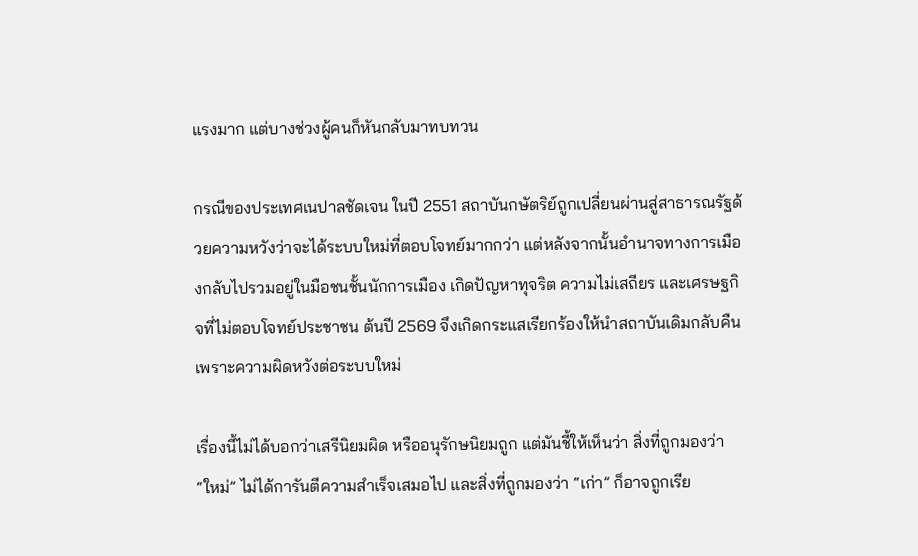แรงมาก แต่บางช่วงผู้คนก็หันกลับมาทบทวน

กรณีของประเทศเนปาลชัดเจน ในปี 2551 สถาบันกษัตริย์ถูกเปลี่ยนผ่านสู่สาธารณรัฐด้วยความหวังว่าจะได้ระบบใหม่ที่ตอบโจทย์มากกว่า แต่หลังจากนั้นอำนาจทางการเมืองกลับไปรวมอยู่ในมือชนชั้นนักการเมือง เกิดปัญหาทุจริต ความไม่เสถียร และเศรษฐกิจที่ไม่ตอบโจทย์ประชาชน ต้นปี 2569 จึงเกิดกระแสเรียกร้องให้นำสถาบันเดิมกลับคืน เพราะความผิดหวังต่อระบบใหม่

เรื่องนี้ไม่ได้บอกว่าเสรีนิยมผิด หรืออนุรักษนิยมถูก แต่มันชี้ให้เห็นว่า สิ่งที่ถูกมองว่า “ใหม่” ไม่ได้การันตีความสำเร็จเสมอไป และสิ่งที่ถูกมองว่า “เก่า” ก็อาจถูกเรีย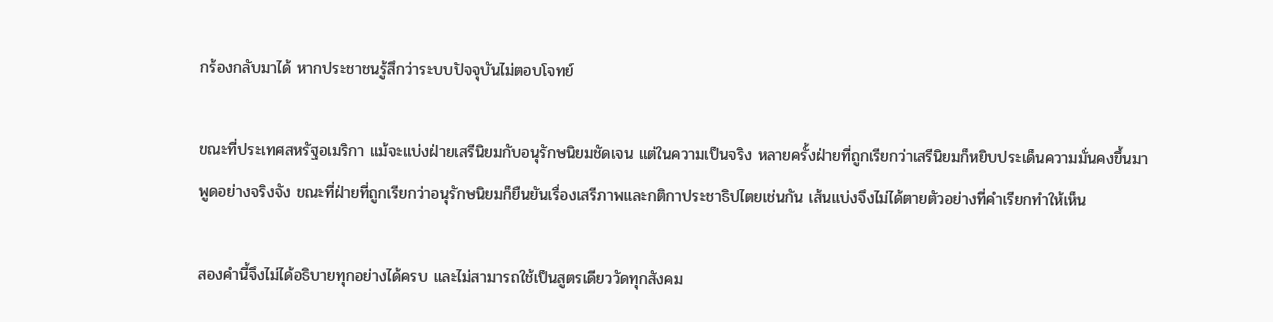กร้องกลับมาได้ หากประชาชนรู้สึกว่าระบบปัจจุบันไม่ตอบโจทย์

ขณะที่ประเทศสหรัฐอเมริกา แม้จะแบ่งฝ่ายเสรีนิยมกับอนุรักษนิยมชัดเจน แต่ในความเป็นจริง หลายครั้งฝ่ายที่ถูกเรียกว่าเสรีนิยมก็หยิบประเด็นความมั่นคงขึ้นมาพูดอย่างจริงจัง ขณะที่ฝ่ายที่ถูกเรียกว่าอนุรักษนิยมก็ยืนยันเรื่องเสรีภาพและกติกาประชาธิปไตยเช่นกัน เส้นแบ่งจึงไม่ได้ตายตัวอย่างที่คำเรียกทำให้เห็น

สองคำนี้จึงไม่ได้อธิบายทุกอย่างได้ครบ และไม่สามารถใช้เป็นสูตรเดียววัดทุกสังคม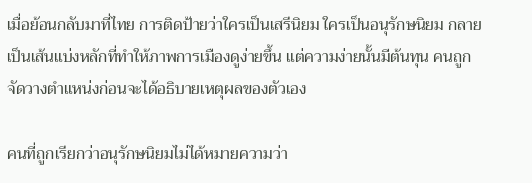เมื่อย้อนกลับมาที่ไทย การติดป้ายว่าใครเป็นเสรีนิยม ใครเป็นอนุรักษนิยม กลายเป็นเส้นแบ่งหลักที่ทำให้ภาพการเมืองดูง่ายขึ้น แต่ความง่ายนั้นมีต้นทุน คนถูกจัดวางตำแหน่งก่อนจะได้อธิบายเหตุผลของตัวเอง

คนที่ถูกเรียกว่าอนุรักษนิยมไม่ได้หมายความว่า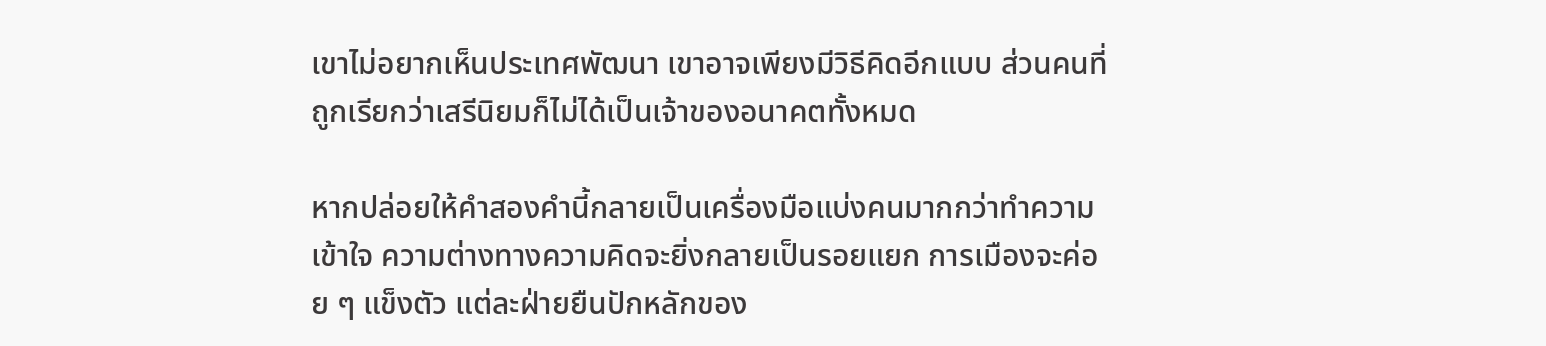เขาไม่อยากเห็นประเทศพัฒนา เขาอาจเพียงมีวิธีคิดอีกแบบ ส่วนคนที่ถูกเรียกว่าเสรีนิยมก็ไม่ได้เป็นเจ้าของอนาคตทั้งหมด

หากปล่อยให้คำสองคำนี้กลายเป็นเครื่องมือแบ่งคนมากกว่าทำความเข้าใจ ความต่างทางความคิดจะยิ่งกลายเป็นรอยแยก การเมืองจะค่อย ๆ แข็งตัว แต่ละฝ่ายยืนปักหลักของ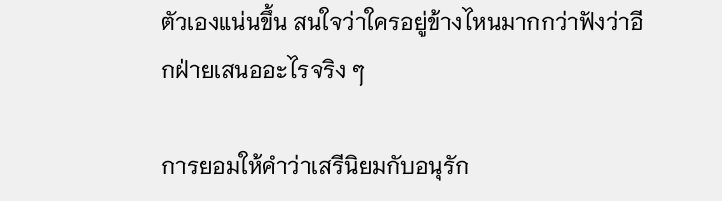ตัวเองแน่นขึ้น สนใจว่าใครอยู่ข้างไหนมากกว่าฟังว่าอีกฝ่ายเสนออะไรจริง ๆ

การยอมให้คำว่าเสรีนิยมกับอนุรัก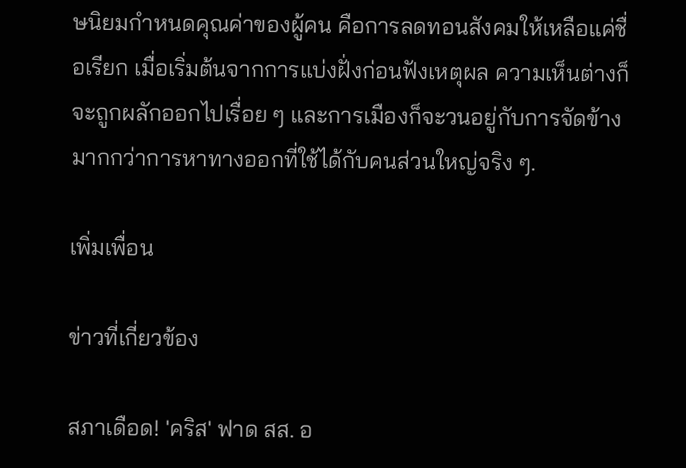ษนิยมกำหนดคุณค่าของผู้คน คือการลดทอนสังคมให้เหลือแค่ชื่อเรียก เมื่อเริ่มต้นจากการแบ่งฝั่งก่อนฟังเหตุผล ความเห็นต่างก็จะถูกผลักออกไปเรื่อย ๆ และการเมืองก็จะวนอยู่กับการจัดข้าง มากกว่าการหาทางออกที่ใช้ได้กับคนส่วนใหญ่จริง ๆ.

เพิ่มเพื่อน

ข่าวที่เกี่ยวข้อง

สภาเดือด! 'คริส' ฟาด สส. อ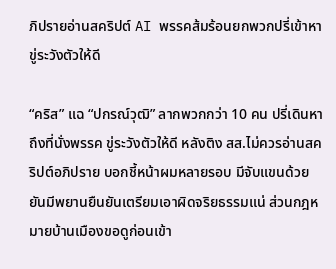ภิปรายอ่านสคริปต์ AI พรรคส้มร้อนยกพวกปรี่เข้าหา ขู่ระวังตัวให้ดี

“คริส” แฉ “ปกรณ์วุฒิ” ลากพวกกว่า 10 คน ปรี่เดินหาถึงที่นั่งพรรค ขู่ระวังตัวให้ดี หลังติง สส.ไม่ควรอ่านสคริปต์อภิปราย บอกชี้หน้าผมหลายรอบ มีจับแขนด้วย ยันมีพยานยืนยันเตรียมเอาผิดจริยธรรมแน่ ส่วนกฎหมายบ้านเมืองขอดูก่อนเข้า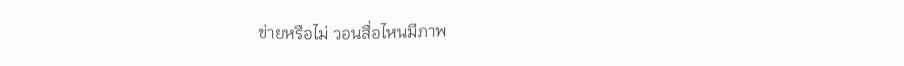ข่ายหรือไม่ วอนสื่อไหนมีภาพ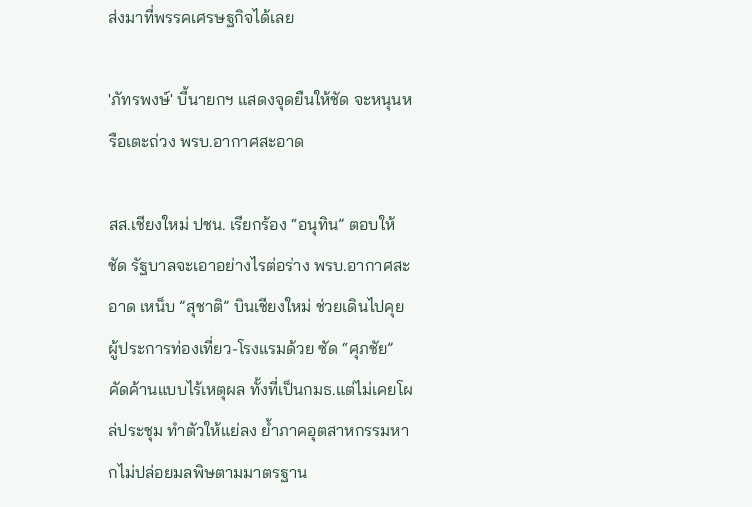ส่งมาที่พรรคเศรษฐกิจได้เลย

'ภัทรพงษ์' บี้นายกฯ แสดงจุดยืนให้ชัด จะหนุนหรือเตะถ่วง พรบ.อากาศสะอาด

สส.เชียงใหม่ ปชน. เรียกร้อง “อนุทิน” ตอบให้ชัด รัฐบาลจะเอาอย่างไรต่อร่าง พรบ.อากาศสะอาด เหน็บ ”สุชาติ” บินเชียงใหม่ ช่วยเดินไปคุยผู้ประการท่องเที่ยว-โรงแรมด้วย ซัด “ศุภชัย” คัดค้านแบบไร้เหตุผล ทั้งที่เป็นกมธ.แต่ไม่เคยโผล่ประชุม ทำตัวให้แย่ลง ย้ำภาคอุตสาหกรรมหากไม่ปล่อยมลพิษตามมาตรฐาน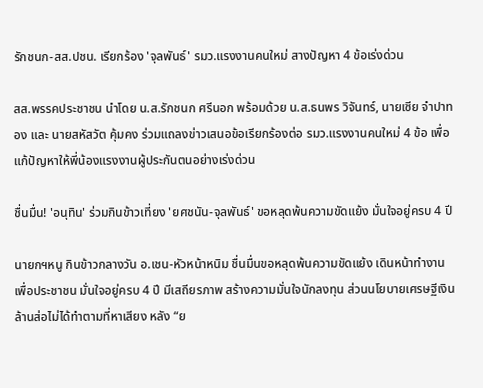รักชนก-สส.ปชน. เรียกร้อง 'จุลพันธ์' รมว.แรงงานคนใหม่ สางปัญหา 4 ข้อเร่งด่วน

สส.พรรคประชาชน นำโดย น.ส.รักชนก ศรีนอก พร้อมด้วย น.ส.ธนพร วิจันทร์, นายเซีย จำปาทอง และ นายสหัสวัต คุ้มคง ร่วมแถลงข่าวเสนอข้อเรียกร้องต่อ รมว.แรงงานคนใหม่ 4 ข้อ เพื่อแก้ปัญหาให้พี่น้องแรงงานผู้ประกันตนอย่างเร่งด่วน

ชื่นมื่น! 'อนุทิน' ร่วมกินข้าวเที่ยง 'ยศชนัน-จุลพันธ์' ขอหลุดพ้นความขัดแย้ง มั่นใจอยู่ครบ 4 ปี

นายกฯหนู กินข้าวกลางวัน อ.เชน-หัวหน้าหนิม ชื่นมื่นขอหลุดพ้นความขัดแย้ง เดินหน้าทำงานเพื่อประชาชน มั่นใจอยู่ครบ 4 ปี มีเสถียรภาพ สร้างความมั่นใจนักลงทุน ส่วนนโยบายเศรษฐีเงินล้านส่อไม่ได้ทำตามที่หาเสียง หลัง “ย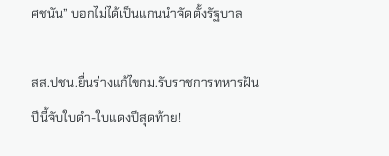ศชนัน” บอกไม่ได้เป็นแกนนำจัดตั้งรัฐบาล

สส.ปชน.ยื่นร่างแก้ไขกม.รับราชการทหารฝันปีนี้จับใบดำ-ใบแดงปีสุดท้าย!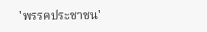'พรรคประชาชน'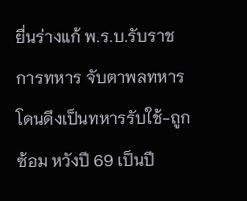ยื่นร่างแก้ พ.ร.บ.รับราชการทหาร จับตาพลทหารโดนดึงเป็นทหารรับใช้-ถูกซ้อม หวังปี 69 เป็นปี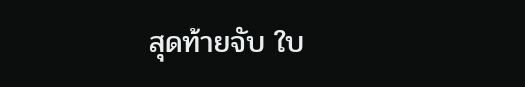สุดท้ายจับ ใบ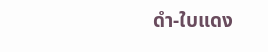ดำ-ใบแดง